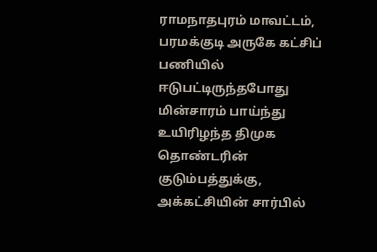ராமநாதபுரம் மாவட்டம், பரமக்குடி அருகே கட்சிப் பணியில் ஈடுபட்டிருந்தபோது மின்சாரம் பாய்ந்து உயிரிழந்த திமுக தொண்டரின் குடும்பத்துக்கு, அக்கட்சியின் சார்பில்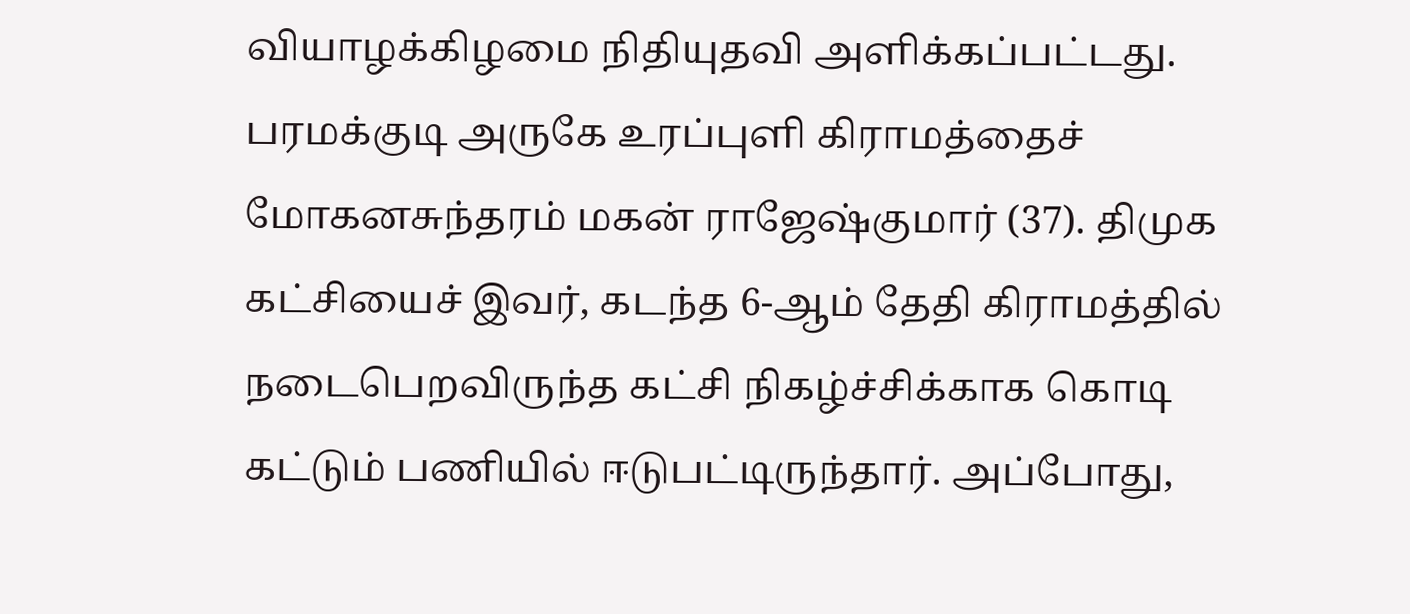வியாழக்கிழமை நிதியுதவி அளிக்கப்பட்டது.
பரமக்குடி அருகே உரப்புளி கிராமத்தைச் மோகனசுந்தரம் மகன் ராஜேஷ்குமார் (37). திமுக கட்சியைச் இவர், கடந்த 6-ஆம் தேதி கிராமத்தில் நடைபெறவிருந்த கட்சி நிகழ்ச்சிக்காக கொடி கட்டும் பணியில் ஈடுபட்டிருந்தார். அப்போது,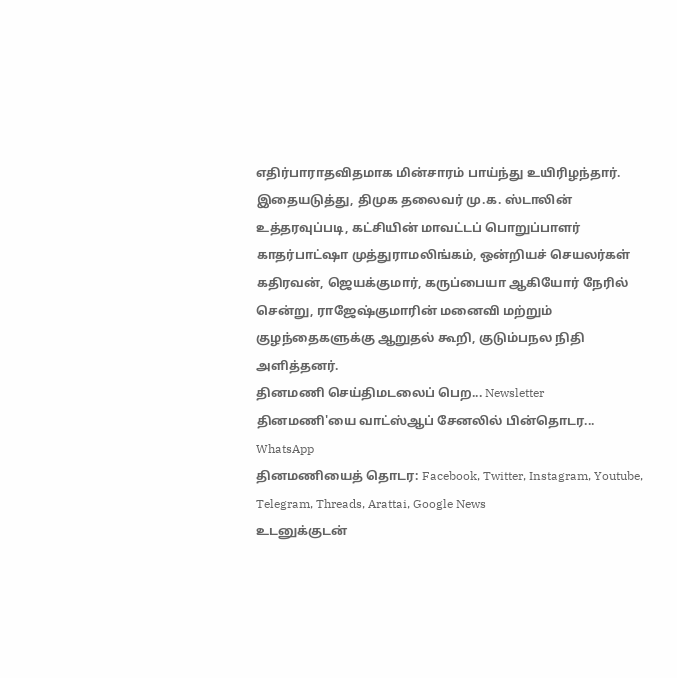எதிர்பாராதவிதமாக மின்சாரம் பாய்ந்து உயிரிழந்தார்.
இதையடுத்து, திமுக தலைவர் மு.க. ஸ்டாலின் உத்தரவுப்படி, கட்சியின் மாவட்டப் பொறுப்பாளர் காதர்பாட்ஷா முத்துராமலிங்கம், ஒன்றியச் செயலர்கள் கதிரவன், ஜெயக்குமார், கருப்பையா ஆகியோர் நேரில் சென்று, ராஜேஷ்குமாரின் மனைவி மற்றும் குழந்தைகளுக்கு ஆறுதல் கூறி, குடும்பநல நிதி அளித்தனர்.
தினமணி செய்திமடலைப் பெற... Newsletter
தினமணி'யை வாட்ஸ்ஆப் சேனலில் பின்தொடர... WhatsApp
தினமணியைத் தொடர: Facebook, Twitter, Instagram, Youtube, Telegram, Threads, Arattai, Google News
உடனுக்குடன்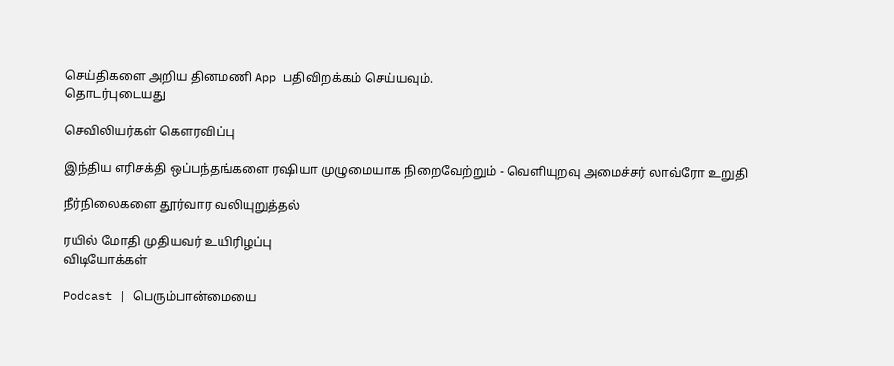செய்திகளை அறிய தினமணி App பதிவிறக்கம் செய்யவும்.
தொடர்புடையது

செவிலியர்கள் கெளரவிப்பு

இந்திய எரிசக்தி ஒப்பந்தங்களை ரஷியா முழுமையாக நிறைவேற்றும் - வெளியுறவு அமைச்சர் லாவ்ரோ உறுதி

நீர்நிலைகளை தூர்வார வலியுறுத்தல்

ரயில் மோதி முதியவர் உயிரிழப்பு
விடியோக்கள்

Podcast | பெரும்பான்மையை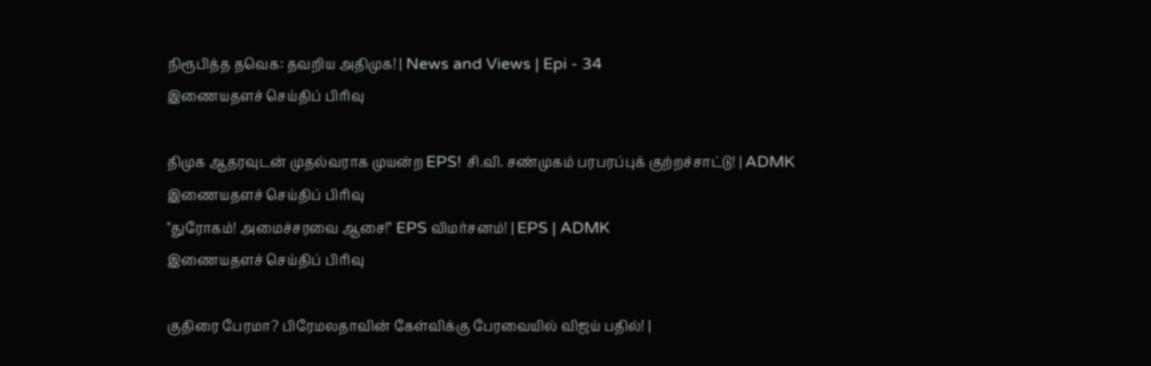நிரூபித்த தவெக: தவறிய அதிமுக! | News and Views | Epi - 34
இணையதளச் செய்திப் பிரிவு

திமுக ஆதரவுடன் முதல்வராக முயன்ற EPS! சி.வி. சண்முகம் பரபரப்புக் குற்றச்சாட்டு! | ADMK
இணையதளச் செய்திப் பிரிவு
"துரோகம்! அமைச்சரவை ஆசை!" EPS விமர்சனம்! | EPS | ADMK
இணையதளச் செய்திப் பிரிவு

குதிரை பேரமா? பிரேமலதாவின் கேள்விக்கு பேரவையில் விஜய் பதில்! |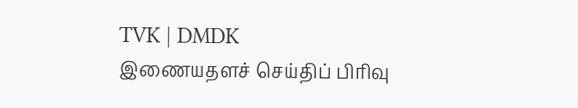TVK | DMDK
இணையதளச் செய்திப் பிரிவு